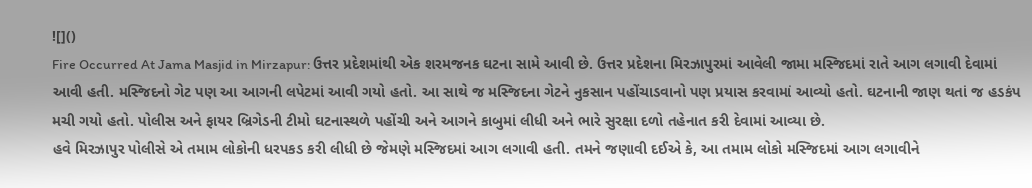![]()
Fire Occurred At Jama Masjid in Mirzapur: ઉત્તર પ્રદેશમાંથી એક શરમજનક ઘટના સામે આવી છે. ઉત્તર પ્રદેશના મિરઝાપુરમાં આવેલી જામા મસ્જિદમાં રાતે આગ લગાવી દેવામાં આવી હતી. મસ્જિદનો ગેટ પણ આ આગની લપેટમાં આવી ગયો હતો. આ સાથે જ મસ્જિદના ગેટને નુકસાન પહોંચાડવાનો પણ પ્રયાસ કરવામાં આવ્યો હતો. ઘટનાની જાણ થતાં જ હડકંપ મચી ગયો હતો. પોલીસ અને ફાયર બ્રિગેડની ટીમો ઘટનાસ્થળે પહોંચી અને આગને કાબુમાં લીધી અને ભારે સુરક્ષા દળો તહેનાત કરી દેવામાં આવ્યા છે.
હવે મિરઝાપુર પોલીસે એ તમામ લોકોની ધરપકડ કરી લીધી છે જેમણે મસ્જિદમાં આગ લગાવી હતી. તમને જણાવી દઈએ કે, આ તમામ લોકો મસ્જિદમાં આગ લગાવીને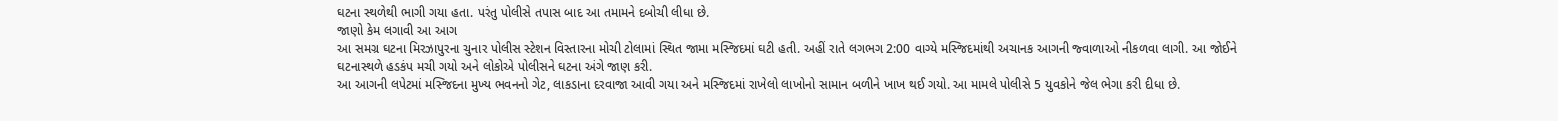ઘટના સ્થળેથી ભાગી ગયા હતા. પરંતુ પોલીસે તપાસ બાદ આ તમામને દબોચી લીધા છે.
જાણો કેમ લગાવી આ આગ
આ સમગ્ર ઘટના મિરઝાપુરના ચુનાર પોલીસ સ્ટેશન વિસ્તારના મોચી ટોલામાં સ્થિત જામા મસ્જિદમાં ઘટી હતી. અહીં રાતે લગભગ 2:00 વાગ્યે મસ્જિદમાંથી અચાનક આગની જ્વાળાઓ નીકળવા લાગી. આ જોઈને ઘટનાસ્થળે હડકંપ મચી ગયો અને લોકોએ પોલીસને ઘટના અંગે જાણ કરી.
આ આગની લપેટમાં મસ્જિદના મુખ્ય ભવનનો ગેટ, લાકડાના દરવાજા આવી ગયા અને મસ્જિદમાં રાખેલો લાખોનો સામાન બળીને ખાખ થઈ ગયો. આ મામલે પોલીસે 5 યુવકોને જેલ ભેગા કરી દીધા છે.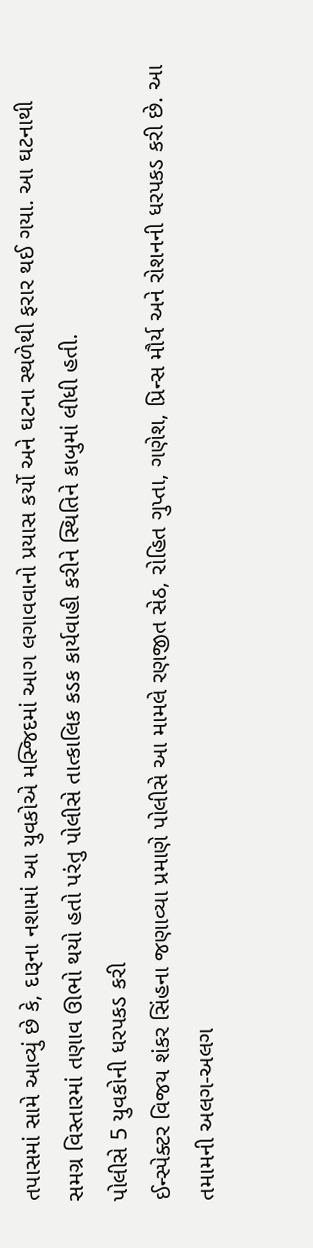તપાસમાં સામે આવ્યું છે કે, દારૂના નશામાં આ યુવકોએ મસ્જિદમાં આગ લગાવવાનો પ્રયાસ કર્યો અને ઘટના સ્થળેથી ફરાર થઈ ગયા. આ ઘટનાથી સમગ્ર વિસ્તારમાં તણાવ ઊભો થયો હતો પરંતુ પોલીસે તાત્કાલિક કડક કાર્યવાહી કરીને સ્થિતિને કાબુમાં લીધી હતી.
પોલીસે 5 યુવકોની ધરપકડ કરી
ઈન્સ્પેક્ટર વિજય શંકર સિંહના જણાવ્યા પ્રમાણે પોલીસે આ મામલે રણજીત સેઠ, રોહિત ગુપ્તા, ગણેશ, પ્રિન્સ મૌર્ય અને રોશનની ધરપકડ કરી છે. આ તમામની અલગ-અલગ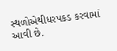સ્થળોએથીધરપકડ કરવામાં આવી છે.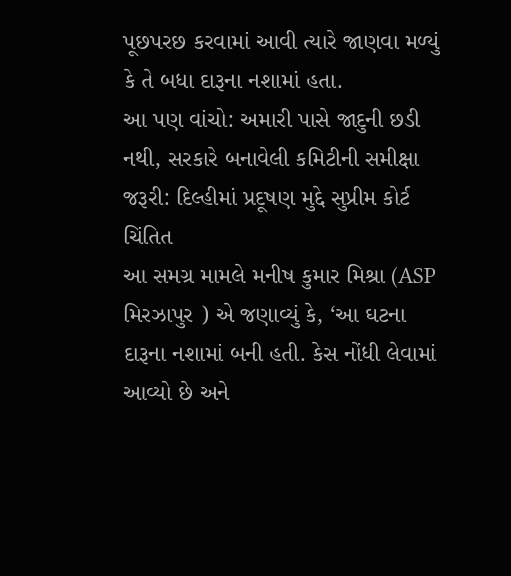પૂછપરછ કરવામાં આવી ત્યારે જાણવા મળ્યું કે તે બધા દારૂના નશામાં હતા.
આ પણ વાંચો: અમારી પાસે જાદુની છડી નથી, સરકારે બનાવેલી કમિટીની સમીક્ષા જરૂરી: દિલ્હીમાં પ્રદૂષણ મુદ્દે સુપ્રીમ કોર્ટ ચિંતિત
આ સમગ્ર મામલે મનીષ કુમાર મિશ્રા (ASP મિરઝાપુર ) એ જણાવ્યું કે, ‘આ ઘટના દારૂના નશામાં બની હતી. કેસ નોંધી લેવામાં આવ્યો છે અને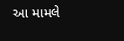આ મામલે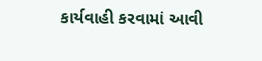કાર્યવાહી કરવામાં આવી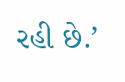રહી છે.’